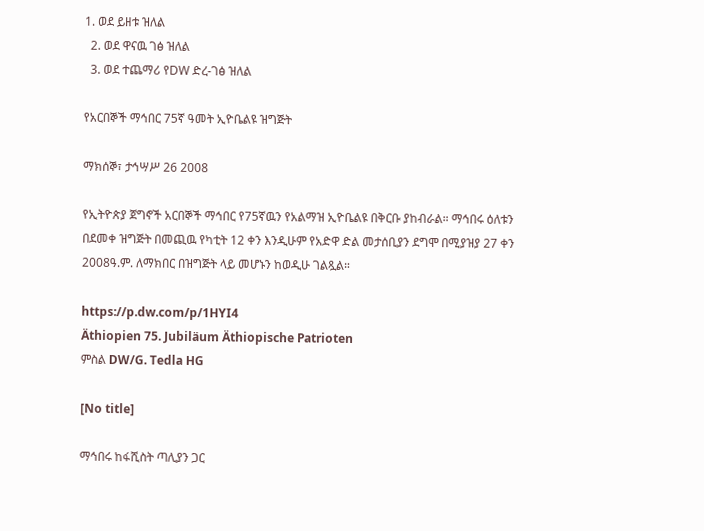1. ወደ ይዘቱ ዝለል
  2. ወደ ዋናዉ ገፅ ዝለል
  3. ወደ ተጨማሪ የDW ድረ-ገፅ ዝለል

የአርበኞች ማኅበር 75ኛ ዓመት ኢዮቤልዩ ዝግጅት

ማክሰኞ፣ ታኅሣሥ 26 2008

የኢትዮጵያ ጀግኖች አርበኞች ማኅበር የ75ኛዉን የአልማዝ ኢዮቤልዩ በቅርቡ ያከብራል። ማኅበሩ ዕለቱን በደመቀ ዝግጅት በመጪዉ የካቲት 12 ቀን እንዲሁም የአድዋ ድል መታሰቢያን ደግሞ በሚያዝያ 27 ቀን 2008ዓ.ም. ለማክበር በዝግጅት ላይ መሆኑን ከወዲሁ ገልጿል።

https://p.dw.com/p/1HYI4
Äthiopien 75. Jubiläum Äthiopische Patrioten
ምስል DW/G. Tedla HG

[No title]

ማኅበሩ ከፋሺስት ጣሊያን ጋር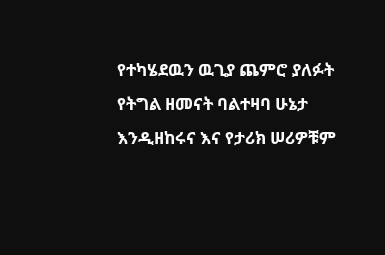የተካሄደዉን ዉጊያ ጨምሮ ያለፉት የትግል ዘመናት ባልተዛባ ሁኔታ እንዲዘከሩና እና የታሪክ ሠሪዎቹም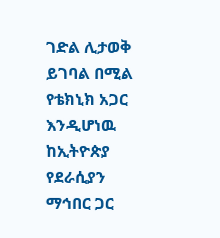ገድል ሊታወቅ ይገባል በሚል የቴክኒክ አጋር እንዲሆነዉ ከኢትዮጵያ የደራሲያን ማኅበር ጋር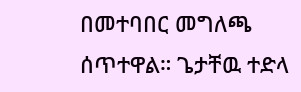በመተባበር መግለጫ ሰጥተዋል። ጌታቸዉ ተድላ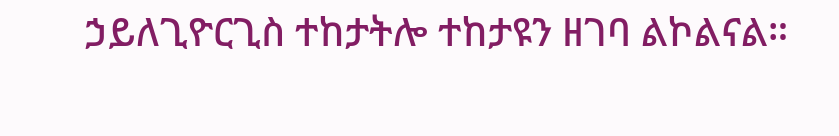ኃይለጊዮርጊስ ተከታትሎ ተከታዩን ዘገባ ልኮልናል።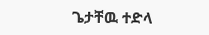ጌታቸዉ ተድላ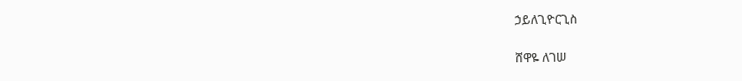ኃይለጊዮርጊስ

ሸዋዬ ለገሠ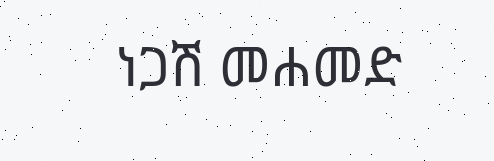ነጋሽ መሐመድ